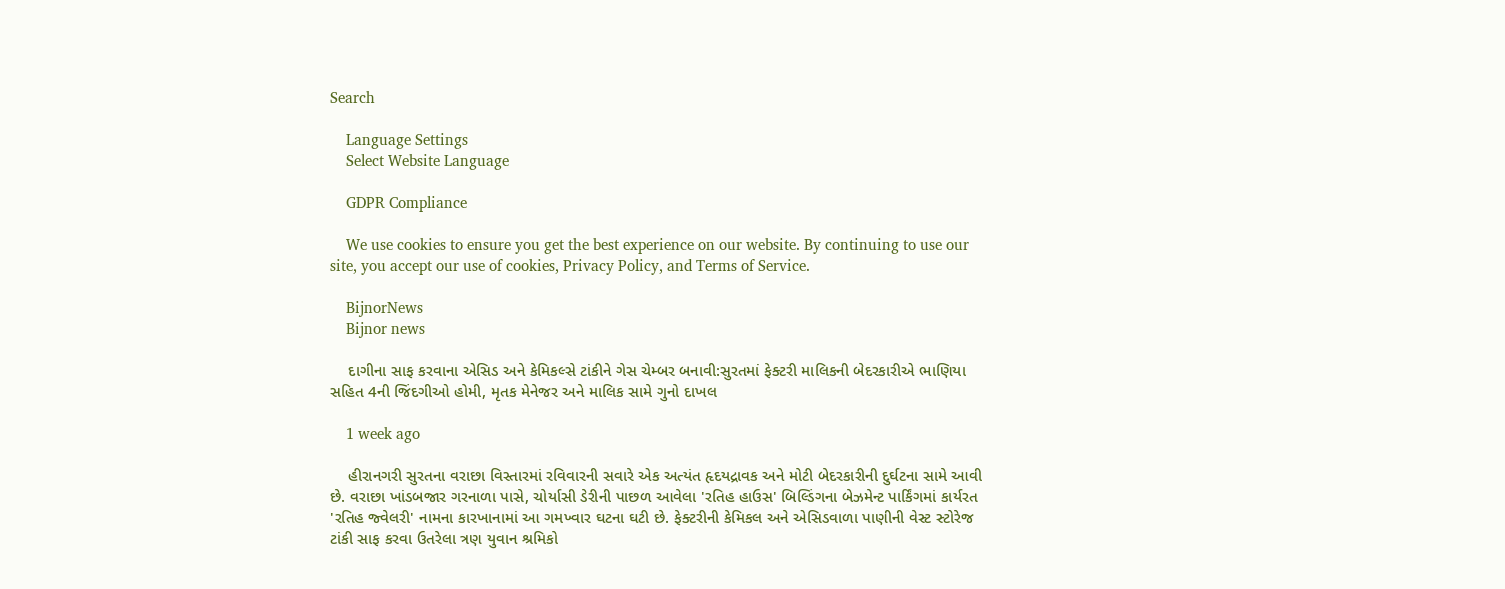Search

    Language Settings
    Select Website Language

    GDPR Compliance

    We use cookies to ensure you get the best experience on our website. By continuing to use our site, you accept our use of cookies, Privacy Policy, and Terms of Service.

    BijnorNews
    Bijnor news

    દાગીના સાફ કરવાના એસિડ અને કેમિકલ્સે ટાંકીને ગેસ ચેમ્બર બનાવી:સુરતમાં ફેક્ટરી માલિકની બેદરકારીએ ભાણિયા સહિત 4ની જિંદગીઓ હોમી, મૃતક મેનેજર અને માલિક સામે ગુનો દાખલ

    1 week ago

    હીરાનગરી સુરતના વરાછા વિસ્તારમાં રવિવારની સવારે એક અત્યંત હૃદયદ્રાવક અને મોટી બેદરકારીની દુર્ઘટના સામે આવી છે. વરાછા ખાંડબજાર ગરનાળા પાસે, ચોર્યાસી ડેરીની પાછળ આવેલા 'રતિહ હાઉસ' બિલ્ડિંગના બેઝમેન્ટ પાર્કિંગમાં કાર્યરત 'રતિહ જ્વેલરી' નામના કારખાનામાં આ ગમખ્વાર ઘટના ઘટી છે. ફેક્ટરીની કેમિકલ અને એસિડવાળા પાણીની વેસ્ટ સ્ટોરેજ ટાંકી સાફ કરવા ઉતરેલા ત્રણ યુવાન શ્રમિકો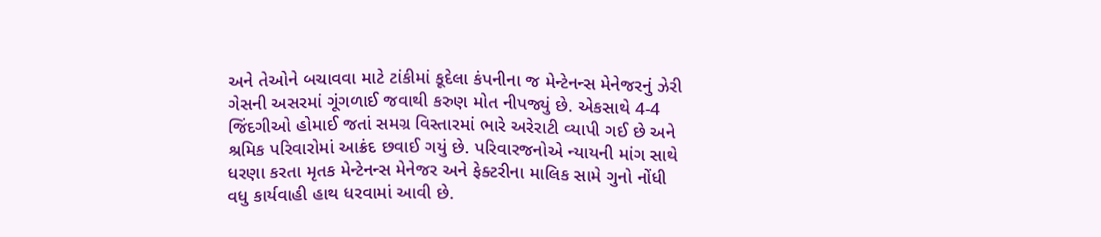અને તેઓને બચાવવા માટે ટાંકીમાં કૂદેલા કંપનીના જ મેન્ટેનન્સ મેનેજરનું ઝેરી ગેસની અસરમાં ગૂંગળાઈ જવાથી કરુણ મોત નીપજ્યું છે. એકસાથે 4-4 જિંદગીઓ હોમાઈ જતાં સમગ્ર વિસ્તારમાં ભારે અરેરાટી વ્યાપી ગઈ છે અને શ્રમિક પરિવારોમાં આક્રંદ છવાઈ ગયું છે. પરિવારજનોએ ન્યાયની માંગ સાથે ધરણા કરતા મૃતક મેન્ટેનન્સ મેનેજર અને ફેક્ટરીના માલિક સામે ગુનો નોંધી વધુ કાર્યવાહી હાથ ધરવામાં આવી છે.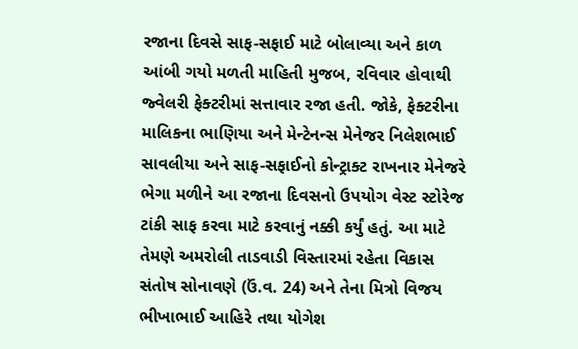રજાના દિવસે સાફ-સફાઈ માટે બોલાવ્યા અને કાળ આંબી ગયો મળતી માહિતી મુજબ, રવિવાર હોવાથી જ્વેલરી ફેક્ટરીમાં સત્તાવાર રજા હતી. જોકે, ફેક્ટરીના માલિકના ભાણિયા અને મેન્ટેનન્સ મેનેજર નિલેશભાઈ સાવલીયા અને સાફ-સફાઈનો કોન્ટ્રાક્ટ રાખનાર મેનેજરે ભેગા મળીને આ રજાના દિવસનો ઉપયોગ વેસ્ટ સ્ટોરેજ ટાંકી સાફ કરવા માટે કરવાનું નક્કી કર્યું હતું. આ માટે તેમણે અમરોલી તાડવાડી વિસ્તારમાં રહેતા વિકાસ સંતોષ સોનાવણે (ઉં.વ. 24) અને તેના મિત્રો વિજય ભીખાભાઈ આહિરે તથા યોગેશ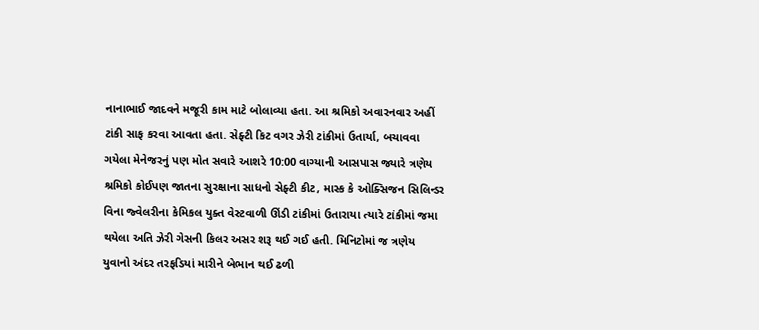નાનાભાઈ જાદવને મજૂરી કામ માટે બોલાવ્યા હતા. આ શ્રમિકો અવારનવાર અહીં ટાંકી સાફ કરવા આવતા હતા. સેફ્ટી કિટ વગર ઝેરી ટાંકીમાં ઉતાર્યા, બચાવવા ગયેલા મેનેજરનું પણ મોત સવારે આશરે 10:00 વાગ્યાની આસપાસ જ્યારે ત્રણેય શ્રમિકો કોઈપણ જાતના સુરક્ષાના સાધનો સેફ્ટી કીટ, માસ્ક કે ઓક્સિજન સિલિન્ડર વિના જ્વેલરીના કેમિકલ યુક્ત વેસ્ટવાળી ઊંડી ટાંકીમાં ઉતારાયા ત્યારે ટાંકીમાં જમા થયેલા અતિ ઝેરી ગેસની કિલર અસર શરૂ થઈ ગઈ હતી. મિનિટોમાં જ ત્રણેય યુવાનો અંદર તરફડિયાં મારીને બેભાન થઈ ઢળી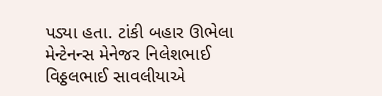પડ્યા હતા. ટાંકી બહાર ઊભેલા મેન્ટેનન્સ મેનેજર નિલેશભાઈ વિઠ્ઠલભાઈ સાવલીયાએ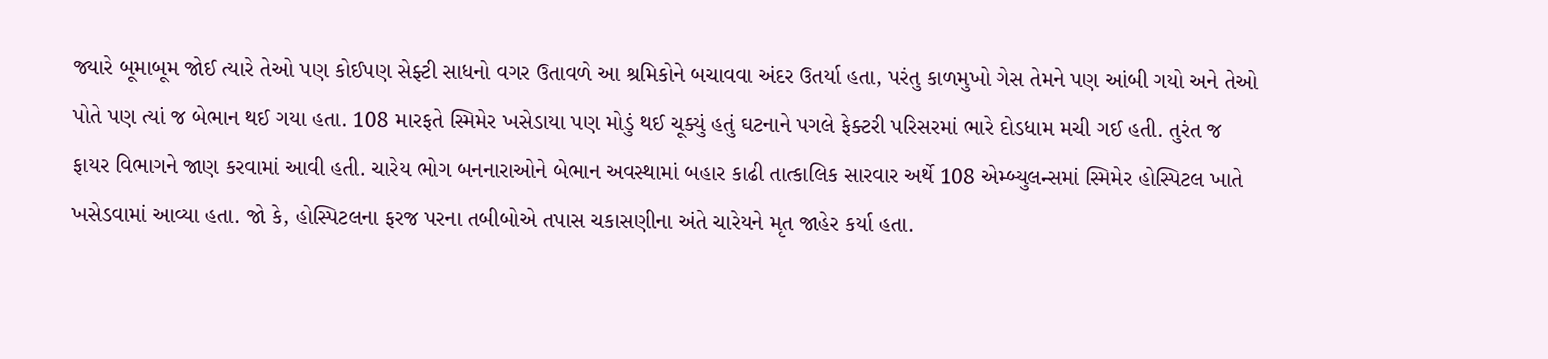જ્યારે બૂમાબૂમ જોઈ ત્યારે તેઓ પણ કોઈપણ સેફ્ટી સાધનો વગર ઉતાવળે આ શ્રમિકોને બચાવવા અંદર ઉતર્યા હતા, પરંતુ કાળમુખો ગેસ તેમને પણ આંબી ગયો અને તેઓ પોતે પણ ત્યાં જ બેભાન થઈ ગયા હતા. 108 મારફતે સ્મિમેર ખસેડાયા પણ મોડું થઈ ચૂક્યું હતું ઘટનાને પગલે ફેક્ટરી પરિસરમાં ભારે દોડધામ મચી ગઈ હતી. તુરંત જ ફાયર વિભાગને જાણ કરવામાં આવી હતી. ચારેય ભોગ બનનારાઓને બેભાન અવસ્થામાં બહાર કાઢી તાત્કાલિક સારવાર અર્થે 108 એમ્બ્યુલન્સમાં સ્મિમેર હોસ્પિટલ ખાતે ખસેડવામાં આવ્યા હતા. જો કે, હોસ્પિટલના ફરજ પરના તબીબોએ તપાસ ચકાસણીના અંતે ચારેયને મૃત જાહેર કર્યા હતા.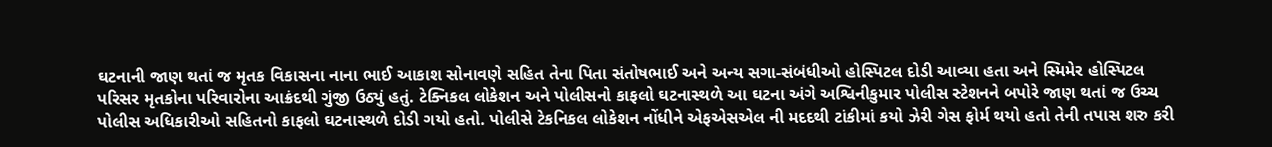ઘટનાની જાણ થતાં જ મૃતક વિકાસના નાના ભાઈ આકાશ સોનાવણે સહિત તેના પિતા સંતોષભાઈ અને અન્ય સગા-સંબંધીઓ હોસ્પિટલ દોડી આવ્યા હતા અને સ્મિમેર હોસ્પિટલ પરિસર મૃતકોના પરિવારોના આક્રંદથી ગુંજી ઉઠ્યું હતું. ટેક્નિકલ લોકેશન અને પોલીસનો કાફલો ઘટનાસ્થળે આ ઘટના અંગે અશ્વિનીકુમાર પોલીસ સ્ટેશનને બપોરે જાણ થતાં જ ઉચ્ચ પોલીસ અધિકારીઓ સહિતનો કાફલો ઘટનાસ્થળે દોડી ગયો હતો. પોલીસે ટેકનિકલ લોકેશન નોંધીને એફએસએલ ની મદદથી ટાંકીમાં કયો ઝેરી ગેસ ફોર્મ થયો હતો તેની તપાસ શરુ કરી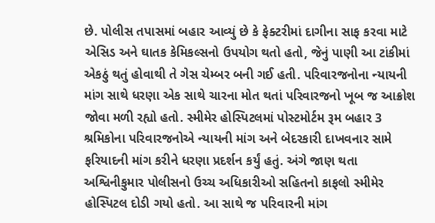છે. પોલીસ તપાસમાં બહાર આવ્યું છે કે ફેક્ટરીમાં દાગીના સાફ કરવા માટે એસિડ અને ઘાતક કેમિકલ્સનો ઉપયોગ થતો હતો, જેનું પાણી આ ટાંકીમાં એકઠું થતું હોવાથી તે ગેસ ચેમ્બર બની ગઈ હતી. પરિવારજનોના ન્યાયની માંગ સાથે ધરણા એક સાથે ચારના મોત થતાં પરિવારજનો ખૂબ જ આક્રોશ જોવા મળી રહ્યો હતો. સ્મીમેર હોસ્પિટલમાં પોસ્ટમોર્ટમ રૂમ બહાર 3 શ્રમિકોના પરિવારજનોએ ન્યાયની માંગ અને બેદરકારી દાખવનાર સામે ફરિયાદની માંગ કરીને ધરણા પ્રદર્શન કર્યું હતું. અંગે જાણ થતા અશ્વિનીકુમાર પોલીસનો ઉચ્ચ અધિકારીઓ સહિતનો કાફલો સ્મીમેર હોસ્પિટલ દોડી ગયો હતો. આ સાથે જ પરિવારની માંગ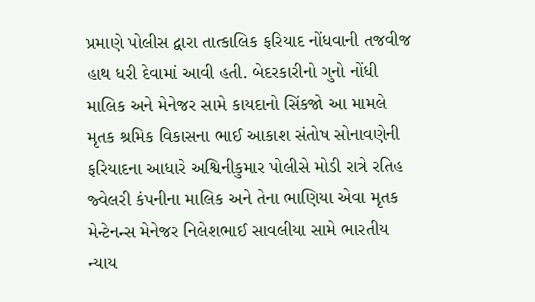પ્રમાણે પોલીસ દ્વારા તાત્કાલિક ફરિયાદ નોંધવાની તજવીજ હાથ ધરી દેવામાં આવી હતી. બેદરકારીનો ગુનો નોંધી માલિક અને મેનેજર સામે કાયદાનો સિંકજો આ મામલે મૃતક શ્રમિક વિકાસના ભાઈ આકાશ સંતોષ સોનાવણેની ફરિયાદના આધારે અશ્વિનીકુમાર પોલીસે મોડી રાત્રે રતિહ જ્વેલરી કંપનીના માલિક અને તેના ભાણિયા એવા મૃતક મેન્ટેનન્સ મેનેજર નિલેશભાઈ સાવલીયા સામે ભારતીય ન્યાય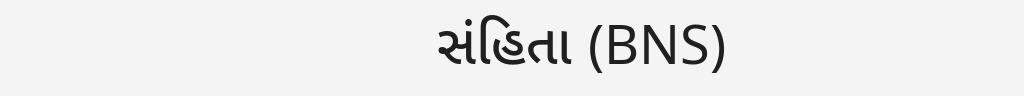સંહિતા (BNS)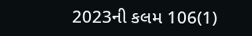2023ની કલમ 106(1)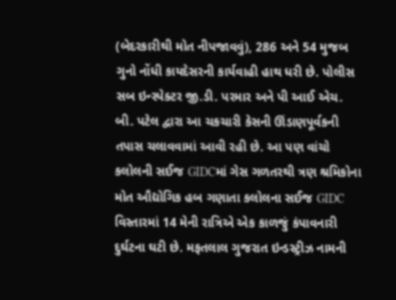(બેદરકારીથી મોત નીપજાવવું), 286 અને 54 મુજબ ગુનો નોંધી કાયદેસરની કાર્યવાહી હાથ ધરી છે. પોલીસ સબ ઇન્સ્પેક્ટર જી.ડી. પરમાર અને પી આઈ એચ. બી. પટેલ દ્વારા આ ચકચારી કેસની ઊંડાણપૂર્વકની તપાસ ચલાવવામાં આવી રહી છે. આ પણ વાંચો કલોલની સઈજ GIDCમાં ગેસ ગળતરથી ત્રણ શ્રમિકોના મોત ઔદ્યોગિક હબ ગણાતા કલોલના સઈજ GIDC વિસ્તારમાં 14 મેની રાત્રિએ એક કાળજું કંપાવનારી દુર્ઘટના ઘટી છે. મફતલાલ ગુજરાત ઇન્ડસ્ટ્રીઝ નામની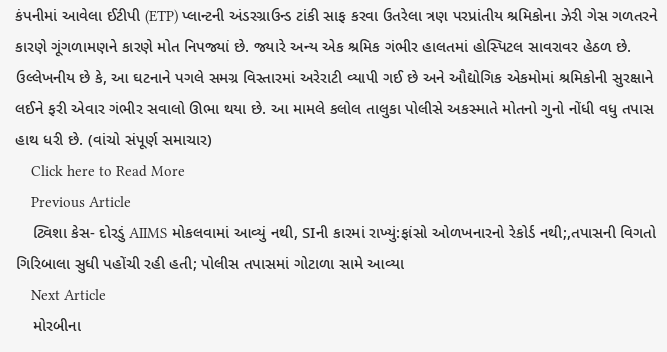કંપનીમાં આવેલા ઈટીપી (ETP) પ્લાન્ટની અંડરગ્રાઉન્ડ ટાંકી સાફ કરવા ઉતરેલા ત્રણ પરપ્રાંતીય શ્રમિકોના ઝેરી ગેસ ગળતરને કારણે ગૂંગળામણને કારણે મોત નિપજ્યાં છે. જ્યારે અન્ય એક શ્રમિક ગંભીર હાલતમાં હોસ્પિટલ સાવરાવર હેઠળ છે. ઉલ્લેખનીય છે કે, આ ઘટનાને પગલે સમગ્ર વિસ્તારમાં અરેરાટી વ્યાપી ગઈ છે અને ઔદ્યોગિક એકમોમાં શ્રમિકોની સુરક્ષાને લઈને ફરી એવાર ગંભીર સવાલો ઊભા થયા છે. આ મામલે કલોલ તાલુકા પોલીસે અકસ્માતે મોતનો ગુનો નોંધી વધુ તપાસ હાથ ધરી છે. (વાંચો સંપૂર્ણ સમાચાર)
    Click here to Read More
    Previous Article
    ટ્વિશા કેસ- દોરડું AIIMS મોકલવામાં આવ્યું નથી, SIની કારમાં રાખ્યું:ફાંસો ઓળખનારનો રેકોર્ડ નથી;,તપાસની વિગતો ગિરિબાલા સુધી પહોંચી રહી હતી; પોલીસ તપાસમાં ગોટાળા સામે આવ્યા
    Next Article
    મોરબીના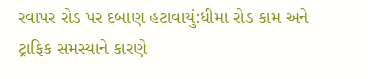રવાપર રોડ પર દબાણ હટાવાયું:ધીમા રોડ કામ અને ટ્રાફિક સમસ્યાને કારણે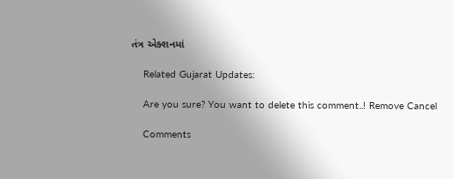તંત્ર એક્શનમાં

    Related Gujarat Updates:

    Are you sure? You want to delete this comment..! Remove Cancel

    Comments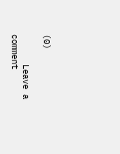(0)

      Leave a comment